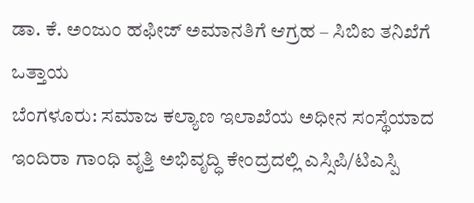ಡಾ. ಕೆ. ಅಂಜುಂ ಹಫೀಜ್ ಅಮಾನತಿಗೆ ಆಗ್ರಹ – ಸಿಬಿಐ ತನಿಖೆಗೆ ಒತ್ತಾಯ
ಬೆಂಗಳೂರು: ಸಮಾಜ ಕಲ್ಯಾಣ ಇಲಾಖೆಯ ಅಧೀನ ಸಂಸ್ಥೆಯಾದ ಇಂದಿರಾ ಗಾಂಧಿ ವೃತ್ತಿ ಅಭಿವೃದ್ಧಿ ಕೇಂದ್ರದಲ್ಲಿ ಎಸ್ಸಿಪಿ/ಟಿಎಸ್ಪಿ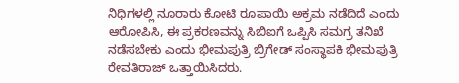ನಿಧಿಗಳಲ್ಲಿ ನೂರಾರು ಕೋಟಿ ರೂಪಾಯಿ ಅಕ್ರಮ ನಡೆದಿದೆ ಎಂದು ಆರೋಪಿಸಿ, ಈ ಪ್ರಕರಣವನ್ನು ಸಿಬಿಐಗೆ ಒಪ್ಪಿಸಿ ಸಮಗ್ರ ತನಿಖೆ ನಡೆಸಬೇಕು ಎಂದು ಭೀಮಪುತ್ರಿ ಬ್ರಿಗೇಡ್ ಸಂಸ್ಥಾಪಕಿ ಭೀಮಪುತ್ರಿ ರೇವತಿರಾಜ್ ಒತ್ತಾಯಿಸಿದರು.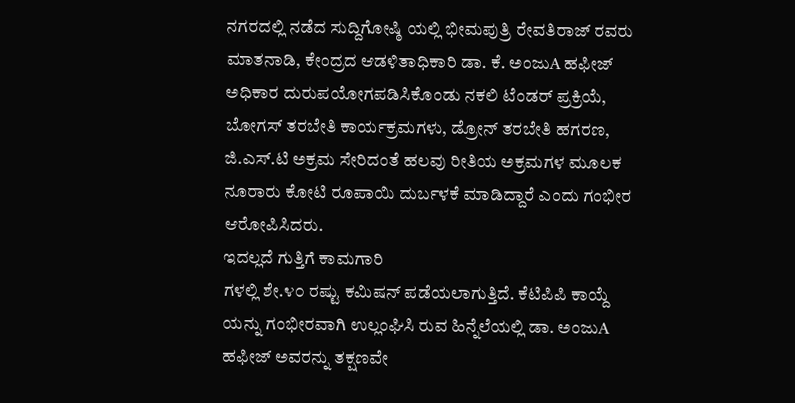ನಗರದಲ್ಲಿ ನಡೆದ ಸುದ್ದಿಗೋಷ್ಠಿ ಯಲ್ಲಿ ಭೀಮಪುತ್ರಿ ರೇವತಿರಾಜ್ ರವರು ಮಾತನಾಡಿ, ಕೇಂದ್ರದ ಆಡಳಿತಾಧಿಕಾರಿ ಡಾ. ಕೆ. ಅಂಜುA ಹಫೀಜ್ ಅಧಿಕಾರ ದುರುಪಯೋಗಪಡಿಸಿಕೊಂಡು ನಕಲಿ ಟೆಂಡರ್ ಪ್ರಕ್ರಿಯೆ, ಬೋಗಸ್ ತರಬೇತಿ ಕಾರ್ಯಕ್ರಮಗಳು, ಡ್ರೋನ್ ತರಬೇತಿ ಹಗರಣ, ಜಿ.ಎಸ್.ಟಿ ಅಕ್ರಮ ಸೇರಿದಂತೆ ಹಲವು ರೀತಿಯ ಅಕ್ರಮಗಳ ಮೂಲಕ ನೂರಾರು ಕೋಟಿ ರೂಪಾಯಿ ದುರ್ಬಳಕೆ ಮಾಡಿದ್ದಾರೆ ಎಂದು ಗಂಭೀರ ಆರೋಪಿಸಿದರು.
ಇದಲ್ಲದೆ ಗುತ್ತಿಗೆ ಕಾಮಗಾರಿ
ಗಳಲ್ಲಿ ಶೇ.೪೦ ರಷ್ಟು ಕಮಿಷನ್ ಪಡೆಯಲಾಗುತ್ತಿದೆ. ಕೆಟಿಪಿಪಿ ಕಾಯ್ದೆ
ಯನ್ನು ಗಂಭೀರವಾಗಿ ಉಲ್ಲಂಘಿಸಿ ರುವ ಹಿನ್ನೆಲೆಯಲ್ಲಿ ಡಾ. ಅಂಜುA ಹಫೀಜ್ ಅವರನ್ನು ತಕ್ಷಣವೇ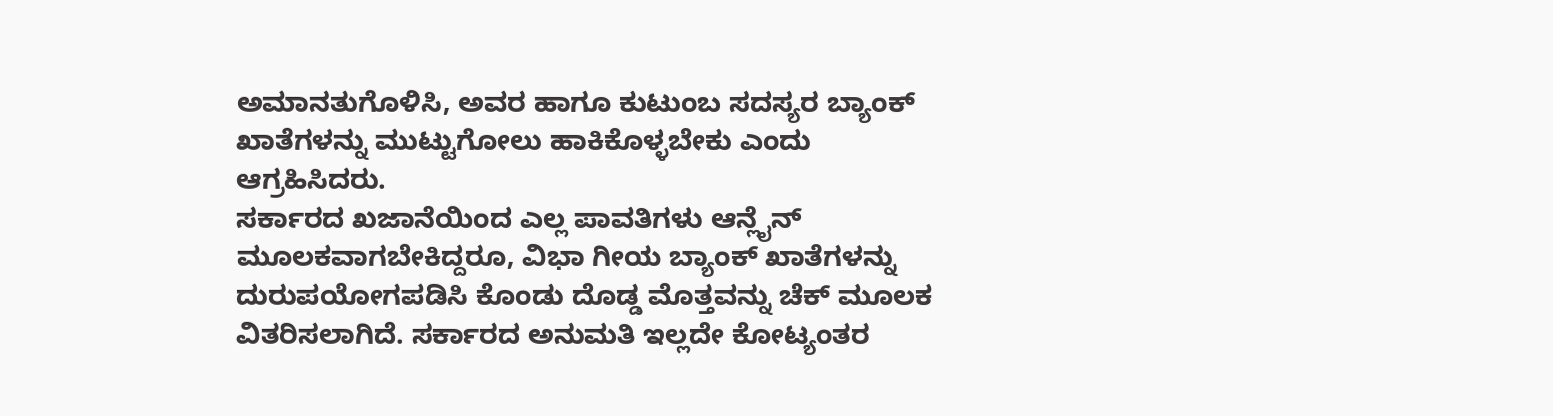ಅಮಾನತುಗೊಳಿಸಿ, ಅವರ ಹಾಗೂ ಕುಟುಂಬ ಸದಸ್ಯರ ಬ್ಯಾಂಕ್ ಖಾತೆಗಳನ್ನು ಮುಟ್ಟುಗೋಲು ಹಾಕಿಕೊಳ್ಳಬೇಕು ಎಂದು ಆಗ್ರಹಿಸಿದರು.
ಸರ್ಕಾರದ ಖಜಾನೆಯಿಂದ ಎಲ್ಲ ಪಾವತಿಗಳು ಆನ್ಲೈನ್ ಮೂಲಕವಾಗಬೇಕಿದ್ದರೂ, ವಿಭಾ ಗೀಯ ಬ್ಯಾಂಕ್ ಖಾತೆಗಳನ್ನು ದುರುಪಯೋಗಪಡಿಸಿ ಕೊಂಡು ದೊಡ್ಡ ಮೊತ್ತವನ್ನು ಚೆಕ್ ಮೂಲಕ ವಿತರಿಸಲಾಗಿದೆ. ಸರ್ಕಾರದ ಅನುಮತಿ ಇಲ್ಲದೇ ಕೋಟ್ಯಂತರ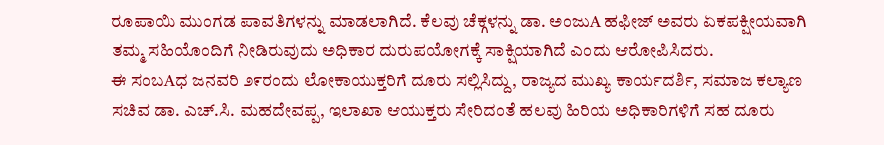ರೂಪಾಯಿ ಮುಂಗಡ ಪಾವತಿಗಳನ್ನು ಮಾಡಲಾಗಿದೆ. ಕೆಲವು ಚೆಕ್ಗಳನ್ನು ಡಾ. ಅಂಜುA ಹಫೀಜ್ ಅವರು ಏಕಪಕ್ಷೀಯವಾಗಿ ತಮ್ಮ ಸಹಿಯೊಂದಿಗೆ ನೀಡಿರುವುದು ಅಧಿಕಾರ ದುರುಪಯೋಗಕ್ಕೆ ಸಾಕ್ಷಿಯಾಗಿದೆ ಎಂದು ಆರೋಪಿಸಿದರು.
ಈ ಸಂಬAಧ ಜನವರಿ ೨೯ರಂದು ಲೋಕಾಯುಕ್ತರಿಗೆ ದೂರು ಸಲ್ಲಿಸಿದ್ದು, ರಾಜ್ಯದ ಮುಖ್ಯ ಕಾರ್ಯದರ್ಶಿ, ಸಮಾಜ ಕಲ್ಯಾಣ ಸಚಿವ ಡಾ. ಎಚ್.ಸಿ. ಮಹದೇವಪ್ಪ, ಇಲಾಖಾ ಆಯುಕ್ತರು ಸೇರಿದಂತೆ ಹಲವು ಹಿರಿಯ ಅಧಿಕಾರಿಗಳಿಗೆ ಸಹ ದೂರು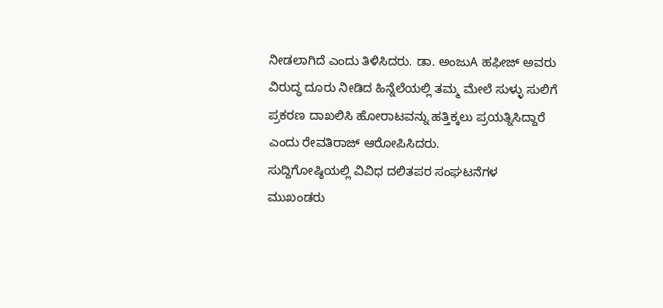ನೀಡಲಾಗಿದೆ ಎಂದು ತಿಳಿಸಿದರು. ಡಾ. ಅಂಜುA ಹಫೀಜ್ ಅವರು ವಿರುದ್ಧ ದೂರು ನೀಡಿದ ಹಿನ್ನೆಲೆಯಲ್ಲಿ ತಮ್ಮ ಮೇಲೆ ಸುಳ್ಳು ಸುಲಿಗೆ ಪ್ರಕರಣ ದಾಖಲಿಸಿ ಹೋರಾಟವನ್ನು ಹತ್ತಿಕ್ಕಲು ಪ್ರಯತ್ನಿಸಿದ್ದಾರೆ ಎಂದು ರೇವತಿರಾಜ್ ಆರೋಪಿಸಿದರು.
ಸುದ್ದಿಗೋಷ್ಠಿಯಲ್ಲಿ ವಿವಿಧ ದಲಿತಪರ ಸಂಘಟನೆಗಳ ಮುಖಂಡರು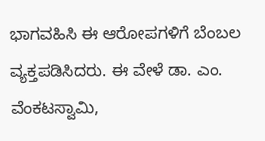ಭಾಗವಹಿಸಿ ಈ ಆರೋಪಗಳಿಗೆ ಬೆಂಬಲ ವ್ಯಕ್ತಪಡಿಸಿದರು. ಈ ವೇಳೆ ಡಾ. ಎಂ. ವೆಂಕಟಸ್ವಾಮಿ,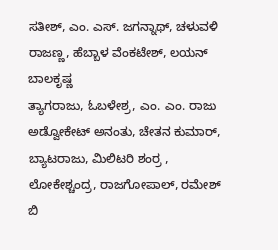ಸತೀಶ್, ಎಂ. ಎಸ್. ಜಗನ್ನಾಥ್, ಚಳುವಳಿ ರಾಜಣ್ಣ, ಹೆಬ್ಬಾಳ ವೆಂಕಟೇಶ್, ಲಯನ್ ಬಾಲಕೃಷ್ಣ
ತ್ಯಾಗರಾಜು, ಓಬಳೇಶ್ರ, ಎಂ. ಎಂ. ರಾಜು ಅಡ್ವೋಕೇಟ್ ಅನಂತು, ಚೇತನ ಕುಮಾರ್, ಬ್ಯಾಟರಾಜು, ಮಿಲಿಟರಿ ಶಂರ್ರ , ಲೋಕೇಶ್ಚಂದ್ರ, ರಾಜಗೋಪಾಲ್, ರಮೇಶ್ ಬಿ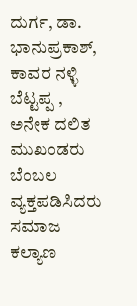ದುರ್ಗ, ಡಾ. ಭಾನುಪ್ರಕಾಶ್, ಕಾವರ ನಳ್ಳಿ ಬೆಟ್ಟಪ್ಪ , ಅನೇಕ ದಲಿತ ಮುಖಂಡರು ಬೆಂಬಲ ವ್ಯಕ್ತಪಡಿಸಿದರು
ಸಮಾಜ ಕಲ್ಯಾಣ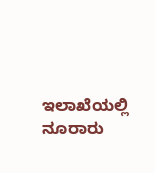ಇಲಾಖೆಯಲ್ಲಿ ನೂರಾರು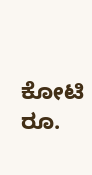ಕೋಟಿ ರೂ.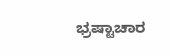ಭ್ರಷ್ಟಾಚಾರ